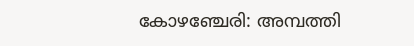കോഴഞ്ചേരി: അമ്പത്തി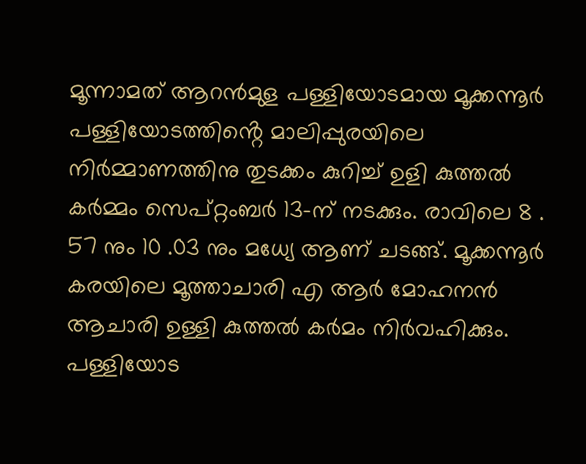മൂന്നാമത് ആറൻമുള പള്ളിയോടമായ മൂക്കന്നൂർ പള്ളിയോടത്തിൻ്റെ മാലിപ്പുരയിലെ നിർമ്മാണത്തിനു തുടക്കം കുറിച്ച് ഉളി കുത്തൽ കർമ്മം സെപ്റ്റംബർ 13-ന് നടക്കും. രാവിലെ 8 . 57 നും 10 .03 നും മധ്യേ ആണ് ചടങ്ങ്. മൂക്കന്നൂർ കരയിലെ മൂത്താചാരി എ ആർ മോഹനൻ ആചാരി ഉള്ളി കുത്തൽ കർമം നിർവഹിക്കും.
പള്ളിയോട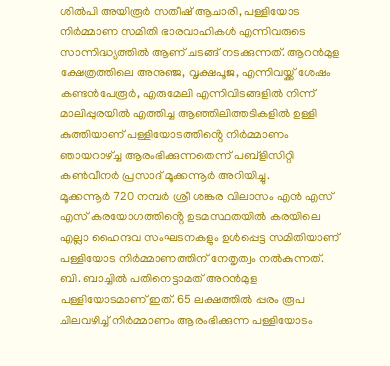ശിൽപി അയിരൂർ സതീഷ് ആചാരി, പള്ളിയോട നിർമ്മാണ സമിതി ഭാരവാഹികൾ എന്നിവരുടെ സാന്നിദ്ധ്യത്തിൽ ആണ് ചടങ്ങ് നടക്കുന്നത്. ആറൻമുള ക്ഷേത്രത്തിലെ അനുഞ്ജ, വൃക്ഷപൂജ, എന്നിവയ്ക്ക് ശേഷം കണ്ടൻപേരൂർ, എരുമേലി എന്നിവിടങ്ങളിൽ നിന്ന് മാലിപ്പുരയിൽ എത്തിച്ച ആഞ്ഞിലിത്തടികളിൽ ഉള്ളി കുത്തിയാണ് പള്ളിയോടത്തിൻ്റെ നിർമ്മാണം ഞായറാഴ്ച്ച ആരംഭിക്കുന്നതെന്ന് പബ്ളിസിറ്റി കൺവീനർ പ്രസാദ് മൂക്കന്നൂർ അറിയിച്ചു.
മൂക്കന്നൂർ 720 നമ്പർ ശ്രീ ശങ്കര വിലാസം എൻ എസ് എസ് കരയോഗത്തിൻ്റെ ഉടമസ്ഥതയിൽ കരയിലെ എല്ലാ ഹൈന്ദവ സംഘടനകളും ഉൾപ്പെട്ട സമിതിയാണ് പള്ളിയോട നിർമ്മാണത്തിന് നേതൃത്വം നൽകുന്നത്. ബി. ബാച്ചിൽ പതിനെട്ടാമത് അറൻമുള പള്ളിയോടമാണ് ഇത്. 65 ലക്ഷത്തിൽ പ്പരം രൂപ ചിലവഴിച്ച് നിർമ്മാണം ആരംഭിക്കുന്ന പള്ളിയോടം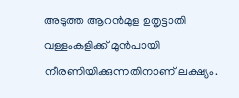അടുത്ത ആറൻമുള ഉതൃട്ടാതി വള്ളംകളിക്ക് മുൻപായി നീരണിയിക്കുന്നതിനാണ് ലക്ഷ്യം.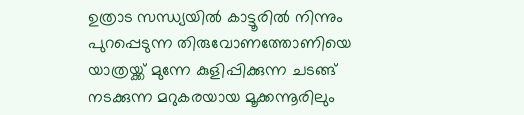ഉത്രാട സന്ധ്യയിൽ കാട്ടൂരിൽ നിന്നും പുറപ്പെടുന്ന തിരുവോണത്തോണിയെ യാത്രയ്ക്ക് മുന്നേ കുളിപ്പിക്കുന്ന ചടങ്ങ് നടക്കുന്ന മറുകരയായ മൂക്കന്നൂരിലും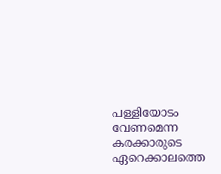പള്ളിയോടം വേണമെന്ന കരക്കാരുടെ ഏറെക്കാലത്തെ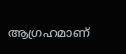ആഗ്രഹമാണ്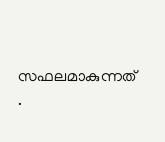സഫലമാകുന്നത് .